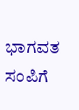ಭಾಗವತ ಸಂಪಿಗೆ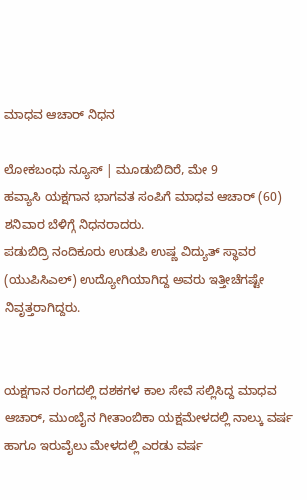ಮಾಧವ ಆಚಾರ್ ನಿಧನ

ಲೋಕಬಂಧು ನ್ಯೂಸ್ | ಮೂಡುಬಿದಿರೆ, ಮೇ 9
ಹವ್ಯಾಸಿ ಯಕ್ಷಗಾನ ಭಾಗವತ ಸಂಪಿಗೆ ಮಾಧವ ಆಚಾರ್ (60) ಶನಿವಾರ ಬೆಳಿಗ್ಗೆ ನಿಧನರಾದರು.
ಪಡುಬಿದ್ರಿ ನಂದಿಕೂರು ಉಡುಪಿ ಉಷ್ಣ ವಿದ್ಯುತ್ ಸ್ಥಾವರ (ಯುಪಿಸಿಎಲ್) ಉದ್ಯೋಗಿಯಾಗಿದ್ದ ಅವರು ಇತ್ತೀಚೆಗಷ್ಟೇ ನಿವೃತ್ತರಾಗಿದ್ದರು.


ಯಕ್ಷಗಾನ ರಂಗದಲ್ಲಿ ದಶಕಗಳ ಕಾಲ ಸೇವೆ ಸಲ್ಲಿಸಿದ್ದ ಮಾಧವ ಆಚಾ‌ರ್, ಮುಂಬೈನ ಗೀತಾಂಬಿಕಾ ಯಕ್ಷಮೇಳದಲ್ಲಿ ನಾಲ್ಕು ವರ್ಷ ಹಾಗೂ ಇರುವೈಲು ಮೇಳದಲ್ಲಿ ಎರಡು ವರ್ಷ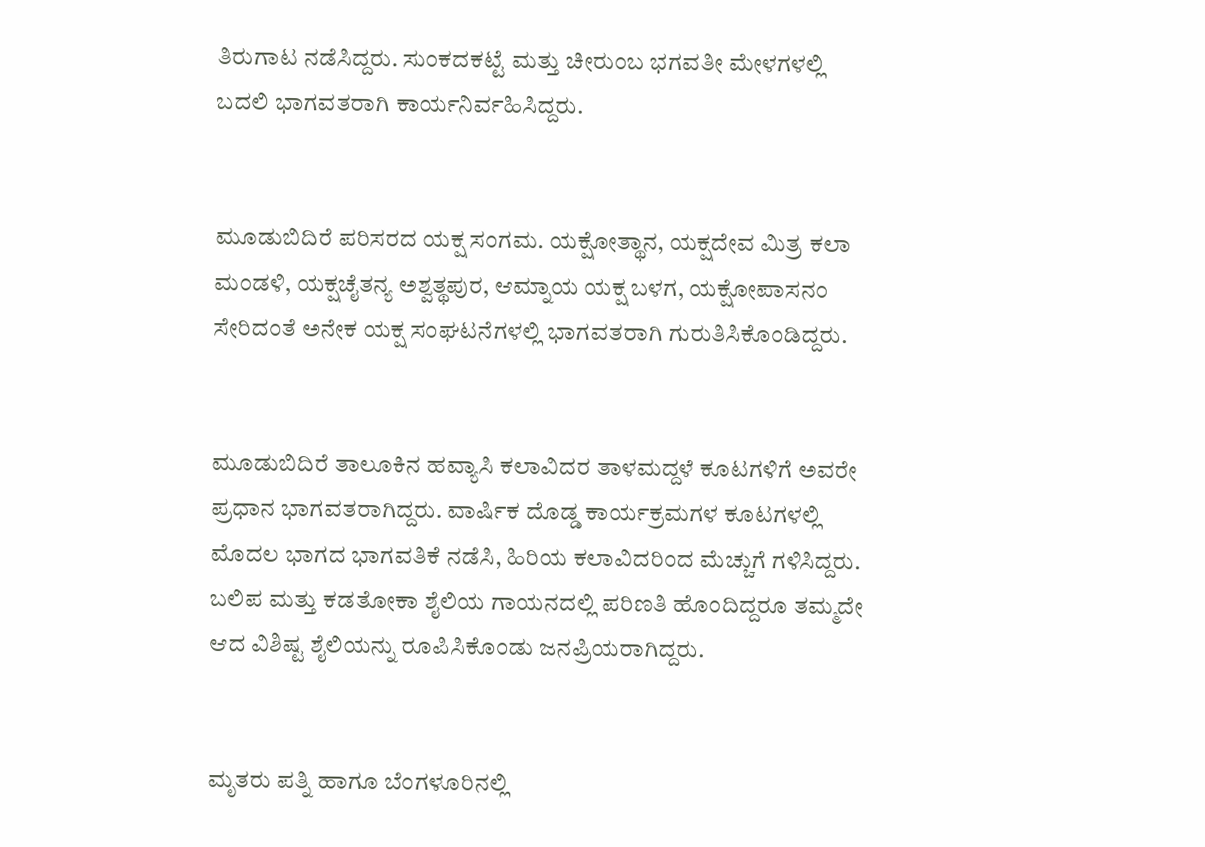ತಿರುಗಾಟ ನಡೆಸಿದ್ದರು. ಸುಂಕದಕಟ್ಟೆ ಮತ್ತು ಚೀರುಂಬ ಭಗವತೀ ಮೇಳಗಳಲ್ಲಿ ಬದಲಿ ಭಾಗವತರಾಗಿ ಕಾರ್ಯನಿರ್ವಹಿಸಿದ್ದರು.


ಮೂಡುಬಿದಿರೆ ಪರಿಸರದ ಯಕ್ಷ ಸಂಗಮ. ಯಕ್ಷೋತ್ಥಾನ, ಯಕ್ಷದೇವ ಮಿತ್ರ ಕಲಾ ಮಂಡಳಿ, ಯಕ್ಷಚೈತನ್ಯ ಅಶ್ವತ್ಥಪುರ, ಆಮ್ನಾಯ ಯಕ್ಷ ಬಳಗ, ಯಕ್ಷೋಪಾಸನಂ ಸೇರಿದಂತೆ ಅನೇಕ ಯಕ್ಷ ಸಂಘಟನೆಗಳಲ್ಲಿ ಭಾಗವತರಾಗಿ ಗುರುತಿಸಿಕೊಂಡಿದ್ದರು.


ಮೂಡುಬಿದಿರೆ ತಾಲೂಕಿನ ಹವ್ಯಾಸಿ ಕಲಾವಿದರ ತಾಳಮದ್ದಳೆ ಕೂಟಗಳಿಗೆ ಅವರೇ ಪ್ರಧಾನ ಭಾಗವತರಾಗಿದ್ದರು. ವಾರ್ಷಿಕ ದೊಡ್ಡ ಕಾರ್ಯಕ್ರಮಗಳ ಕೂಟಗಳಲ್ಲಿ ಮೊದಲ ಭಾಗದ ಭಾಗವತಿಕೆ ನಡೆಸಿ, ಹಿರಿಯ ಕಲಾವಿದರಿಂದ ಮೆಚ್ಚುಗೆ ಗಳಿಸಿದ್ದರು. ಬಲಿಪ ಮತ್ತು ಕಡತೋಕಾ ಶೈಲಿಯ ಗಾಯನದಲ್ಲಿ ಪರಿಣತಿ ಹೊಂದಿದ್ದರೂ ತಮ್ಮದೇ ಆದ ವಿಶಿಷ್ಟ ಶೈಲಿಯನ್ನು ರೂಪಿಸಿಕೊಂಡು ಜನಪ್ರಿಯರಾಗಿದ್ದರು.


ಮೃತರು ಪತ್ನಿ ಹಾಗೂ ಬೆಂಗಳೂರಿನಲ್ಲಿ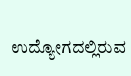ಉದ್ಯೋಗದಲ್ಲಿರುವ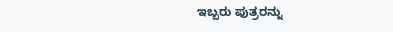ಇಬ್ಬರು ಪುತ್ರರನ್ನು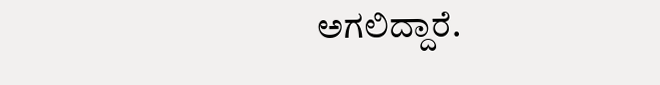ಅಗಲಿದ್ದಾರೆ.